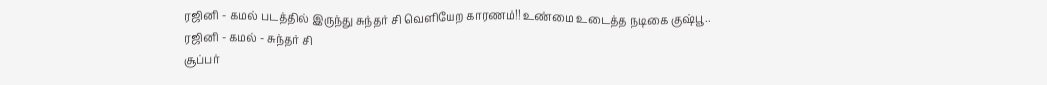ரஜினி - கமல் படத்தில் இருந்து சுந்தர் சி வெளியேற காரணம்!! உண்மை உடைத்த நடிகை குஷ்பூ..
ரஜினி - கமல் - சுந்தர் சி
சூப்பர்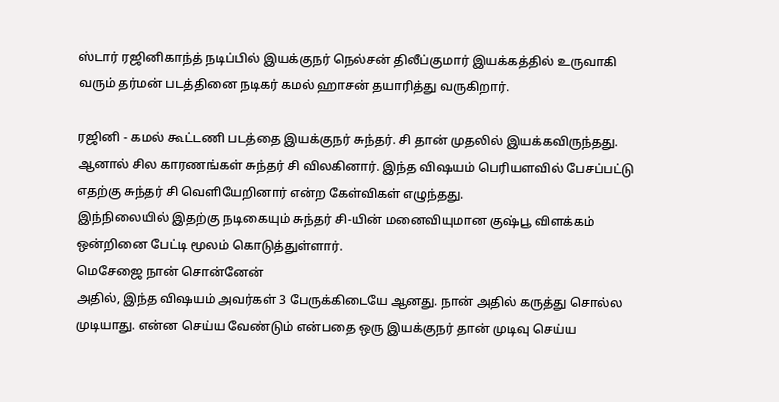ஸ்டார் ரஜினிகாந்த் நடிப்பில் இயக்குநர் நெல்சன் திலீப்குமார் இயக்கத்தில் உருவாகி வரும் தர்மன் படத்தினை நடிகர் கமல் ஹாசன் தயாரித்து வருகிறார்.

ரஜினி - கமல் கூட்டணி படத்தை இயக்குநர் சுந்தர். சி தான் முதலில் இயக்கவிருந்தது. ஆனால் சில காரணங்கள் சுந்தர் சி விலகினார். இந்த விஷயம் பெரியளவில் பேசப்பட்டு எதற்கு சுந்தர் சி வெளியேறினார் என்ற கேள்விகள் எழுந்தது.
இந்நிலையில் இதற்கு நடிகையும் சுந்தர் சி-யின் மனைவியுமான குஷ்பூ விளக்கம் ஒன்றினை பேட்டி மூலம் கொடுத்துள்ளார்.
மெசேஜை நான் சொன்னேன்
அதில், இந்த விஷயம் அவர்கள் 3 பேருக்கிடையே ஆனது. நான் அதில் கருத்து சொல்ல முடியாது. என்ன செய்ய வேண்டும் என்பதை ஒரு இயக்குநர் தான் முடிவு செய்ய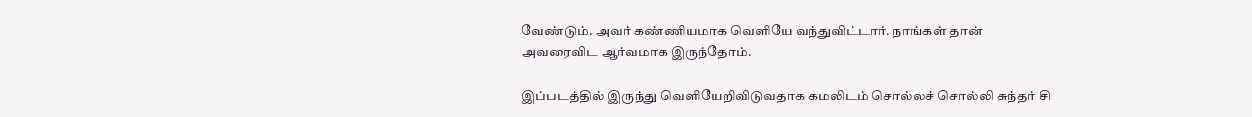வேண்டும். அவர் கண்ணியமாக வெளியே வந்துவிட்டார். நாங்கள் தான் அவரைவிட ஆர்வமாக இருந்தோம்.

இப்படத்தில் இருந்து வெளியேறிவிடுவதாக கமலிடம் சொல்லச் சொல்லி சுந்தர் சி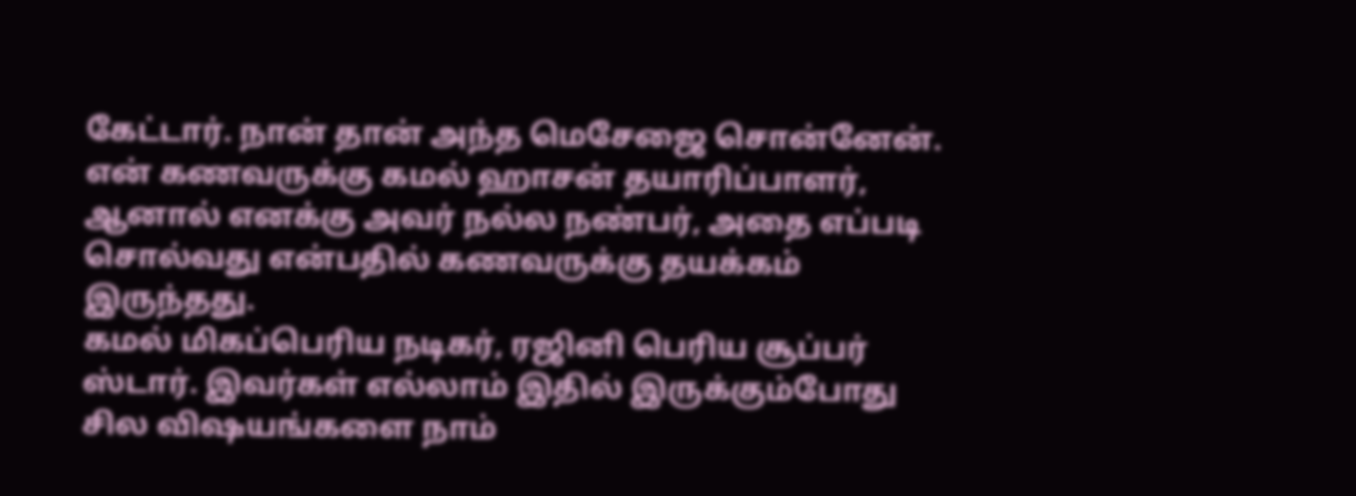கேட்டார். நான் தான் அந்த மெசேஜை சொன்னேன். என் கணவருக்கு கமல் ஹாசன் தயாரிப்பாளர், ஆனால் எனக்கு அவர் நல்ல நண்பர், அதை எப்படி சொல்வது என்பதில் கணவருக்கு தயக்கம் இருந்தது.
கமல் மிகப்பெரிய நடிகர், ரஜினி பெரிய சூப்பர் ஸ்டார். இவர்கள் எல்லாம் இதில் இருக்கும்போது சில விஷயங்களை நாம்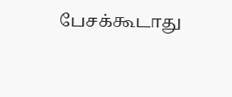பேசக்கூடாது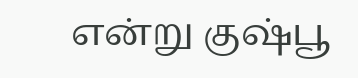என்று குஷ்பூ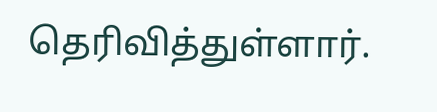தெரிவித்துள்ளார்.